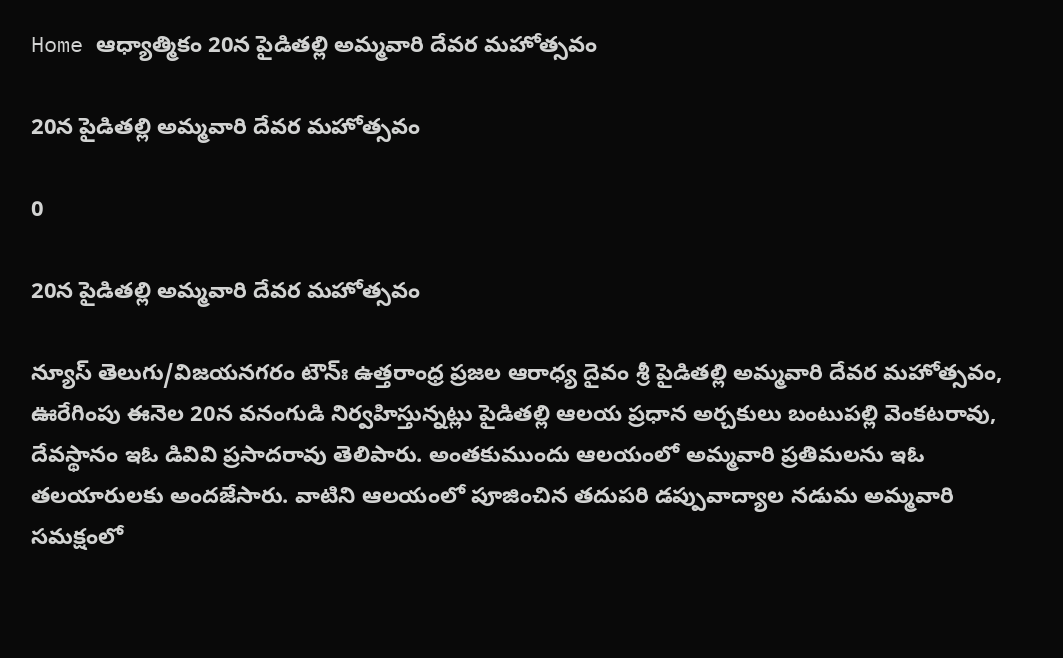Home ఆధ్యాత్మికం 20న పైడితల్లి అమ్మవారి దేవర మహోత్సవం

20న పైడితల్లి అమ్మవారి దేవర మహోత్సవం

0

20న పైడితల్లి అమ్మవారి దేవర మహోత్సవం

న్యూస్ తెలుగు/విజయనగరం టౌన్ః ఉత్తరాంధ్ర ప్రజల ఆరాధ్య దైవం శ్రీ పైడితల్లి అమ్మవారి దేవర మహోత్సవం, ఊరేగింపు ఈనెల 20న వనంగుడి నిర్వహిస్తున్నట్లు పైడితల్లి ఆలయ ప్రధాన అర్చకులు బంటుపల్లి వెంకటరావు, దేవస్థానం ఇఓ డివివి ప్రసాదరావు తెలిపారు. అంతకుముందు ఆలయంలో అమ్మవారి ప్రతిమలను ఇఓ తలయారులకు అందజేసారు. వాటిని ఆలయంలో పూజించిన తదుపరి డప్పువాద్యాల నడుమ అమ్మవారి సమక్షంలో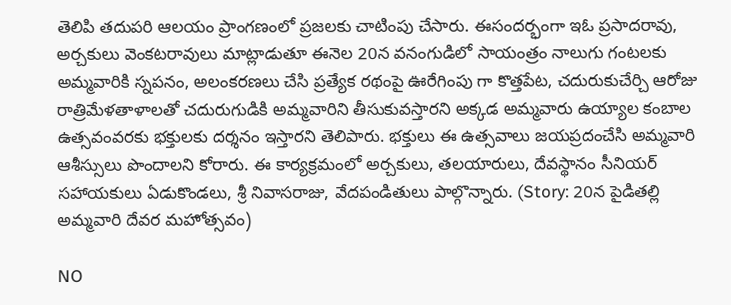తెలిపి తదుపరి ఆలయం ప్రాంగణంలో ప్రజలకు చాటింపు చేసారు. ఈసందర్భంగా ఇఓ ప్రసాదరావు, అర్చకులు వెంకటరావులు మాట్లాడుతూ ఈనెల 20న వనంగుడిలో సాయంత్రం నాలుగు గంటలకు అమ్మవారికి స్నపనం, అలంకరణలు చేసి ప్రత్యేక రథంపై ఊరేగింపు గా కొత్తపేట, చదురుకుచేర్చి ఆరోజు రాత్రిమేళతాళాలతో చదురుగుడికి అమ్మవారిని తీసుకువస్తారని అక్కడ అమ్మవారు ఉయ్యాల కంబాల ఉత్సవంవరకు భక్తులకు దర్శనం ఇస్తారని తెలిపారు. భక్తులు ఈ ఉత్సవాలు జయప్రదంచేసి అమ్మవారి ఆశీస్సులు పొందాలని కోరారు. ఈ కార్యక్రమంలో అర్చకులు, తలయారులు, దేవస్థానం సీనియర్ సహాయకులు ఏడుకొండలు, శ్రీ నివాసరాజు, వేదపండితులు పాల్గొన్నారు. (Story: 20న పైడితల్లి అమ్మవారి దేవర మహోత్సవం)

NO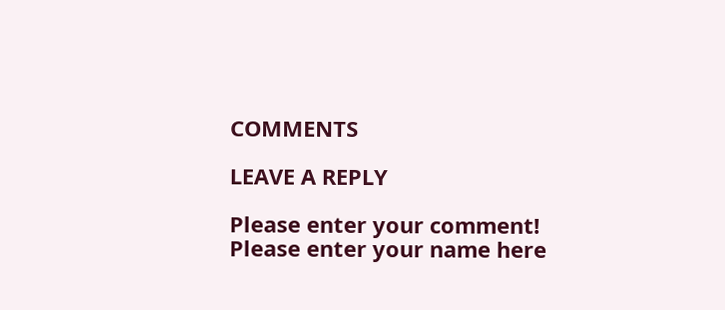COMMENTS

LEAVE A REPLY

Please enter your comment!
Please enter your name here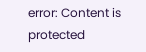error: Content is protected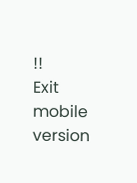!!
Exit mobile version